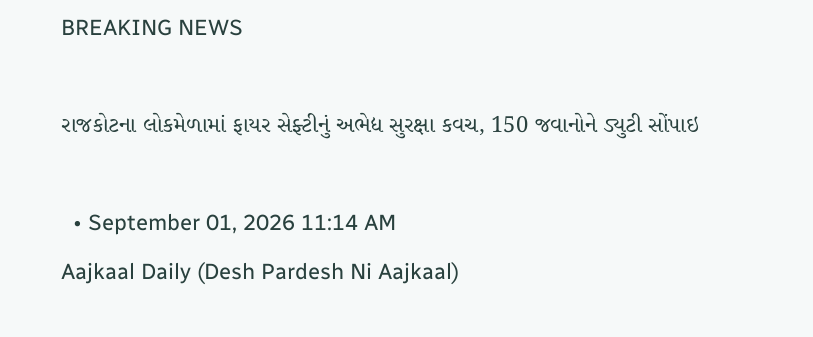BREAKING NEWS

રાજકોટના લોકમેળામાં ફાયર સેફ્ટીનું અભેદ્ય સુરક્ષા કવચ, 150 જવાનોને ડ્યુટી સોંપાઇ

  • September 01, 2026 11:14 AM
Aajkaal Daily (Desh Pardesh Ni Aajkaal)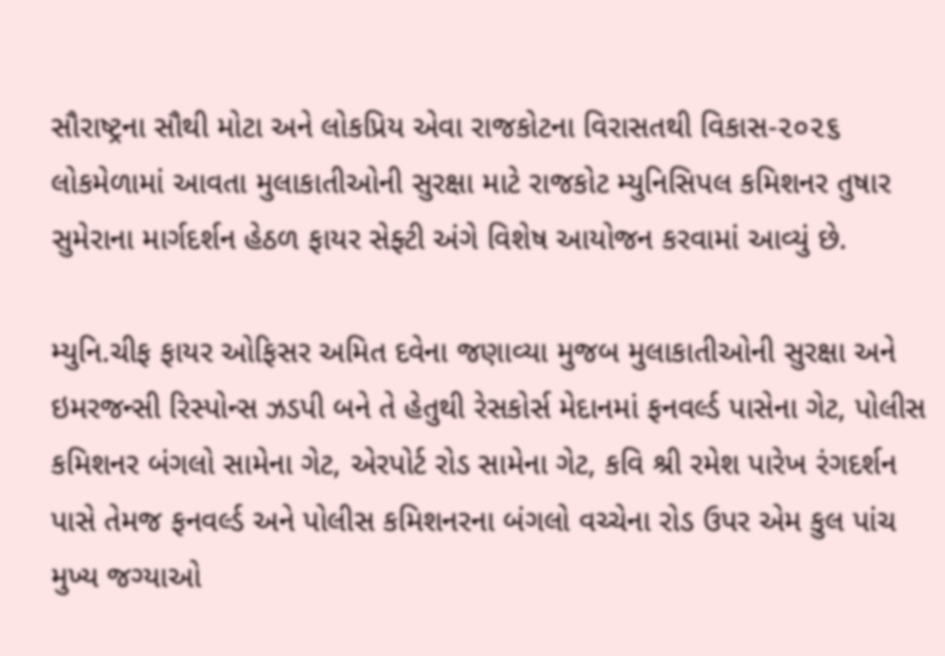સૌરાષ્ટ્રના સૌથી મોટા અને લોકપ્રિય એવા રાજકોટના વિરાસતથી વિકાસ-૨૦૨૬ લોકમેળામાં આવતા મુલાકાતીઓની સુરક્ષા માટે રાજકોટ મ્યુનિસિપલ કમિશનર તુષાર સુમેરાના માર્ગદર્શન હેઠળ ફાયર સેફ્ટી અંગે વિશેષ આયોજન કરવામાં આવ્યું છે.

મ્યુનિ.ચીફ ફાયર ઓફિસર અમિત દવેના જણાવ્યા મુજબ મુલાકાતીઓની સુરક્ષા અને ઇમરજન્સી રિસ્પોન્સ ઝડપી બને તે હેતુથી રેસકોર્સ મેદાનમાં ફનવર્લ્ડ પાસેના ગેટ, પોલીસ કમિશનર બંગલો સામેના ગેટ, એરપોર્ટ રોડ સામેના ગેટ, કવિ શ્રી રમેશ પારેખ રંગદર્શન પાસે તેમજ ફનવર્લ્ડ અને પોલીસ કમિશનરના બંગલો વચ્ચેના રોડ ઉપર એમ કુલ પાંચ મુખ્ય જગ્યાઓ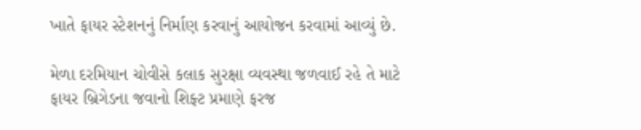ખાતે ફાયર સ્ટેશનનું નિર્માણ કરવાનું આયોજન કરવામાં આવ્યું છે.

મેળા દરમિયાન ચોવીસે કલાક સુરક્ષા વ્યવસ્થા જળવાઈ રહે તે માટે ફાયર બ્રિગેડના જવાનો શિફ્ટ પ્રમાણે ફરજ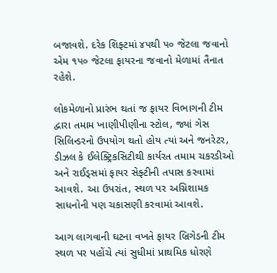બજાવશે. દરેક શિફ્ટમાં ૪૫થી ૫૦ જેટલા જવાનો એમ ૧૫૦ જેટલા ફાયરના જવાનો મેળામાં તૈનાત રહેશે.

લોકમેળાનો પ્રારંભ થતાં જ ફાયર વિભાગની ટીમ દ્વારા તમામ ખાણીપીણીના સ્ટોલ, જ્યાં ગેસ સિલિન્ડરનો ઉપયોગ થતો હોય ત્યાં અને જનરેટર, ડીઝલ કે ઈલેક્ટ્રિકસિટીથી કાર્યરત તમામ ચકરડીઓ અને રાઈડ્સમાં ફાયર સેફ્ટીની તપાસ કરવામાં આવશે. આ ઉપરાંત, સ્થળ પર અગ્નિશામક સાધનોની પણ ચકાસણી કરવામાં આવશે.

આગ લાગવાની ઘટના વખતે ફાયર બ્રિગેડની ટીમ સ્થળ પર પહોંચે ત્યાં સુધીમાં પ્રાથમિક ધોરણે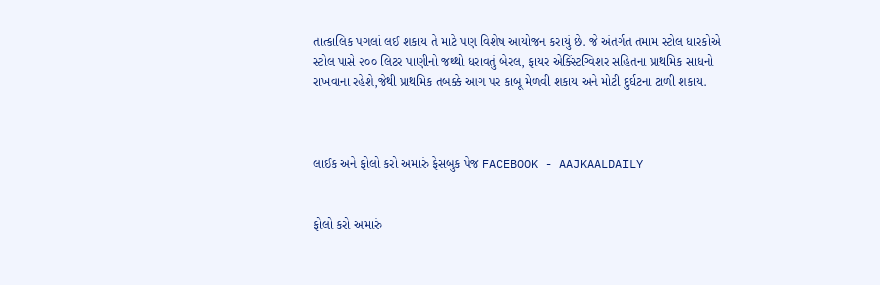તાત્કાલિક પગલાં લઈ શકાય તે માટે પણ વિશેષ આયોજન કરાયું છે. જે અંતર્ગત તમામ સ્ટોલ ધારકોએ સ્ટોલ પાસે ૨૦૦ લિટર પાણીનો જથ્થો ધરાવતું બેરલ, ફાયર એક્સ્ટિંગ્વિશર સહિતના પ્રાથમિક સાધનો રાખવાના રહેશે,જેથી પ્રાથમિક તબક્કે આગ પર કાબૂ મેળવી શકાય અને મોટી દુર્ઘટના ટાળી શકાય.



લાઈક અને ફોલો કરો અમારું ફેસબુક પેજ FACEBOOK - AAJKAALDAILY


ફોલો કરો અમારું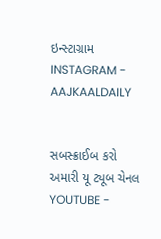ઇન્સ્ટાગ્રામ INSTAGRAM - AAJKAALDAILY


સબસ્ક્રાઈબ કરો અમારી યૂ ટ્યૂબ ચેનલ YOUTUBE -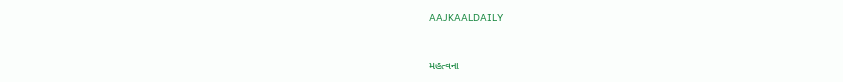AAJKAALDAILY


મહત્વના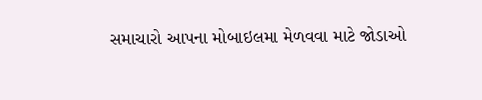સમાચારો આપના મોબાઇલમા મેળવવા માટે જોડાઓ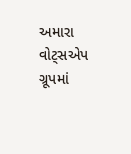અમારા વોટ્સએપ ગ્રૂપમાં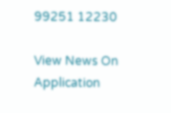99251 12230

View News On Application